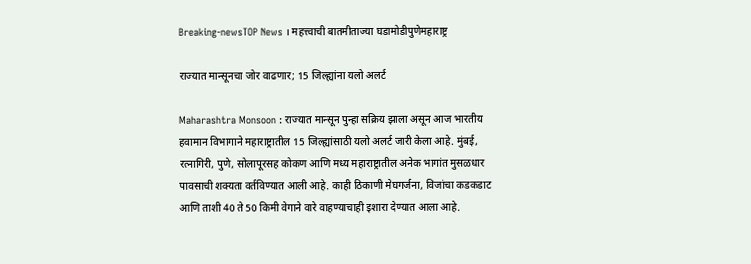Breaking-newsTOP News । महत्त्वाची बातमीताज्या घडामोडीपुणेमहाराष्ट्र

राज्यात मान्‍सूनचा जोर वाढणार; 15 जिल्ह्यांना यलो अलर्ट

Maharashtra Monsoon : राज्यात मान्सून पुन्हा सक्रिय झाला असून आज भारतीय हवामान विभागाने महाराष्ट्रातील 15 जिल्ह्यांसाठी यलो अलर्ट जारी केला आहे. मुंबई, रत्नागिरी, पुणे, सोलापूरसह कोकण आणि मध्य महाराष्ट्रातील अनेक भागांत मुसळधार पावसाची शक्यता वर्तविण्यात आली आहे. काही ठिकाणी मेघगर्जना, विजांचा कडकडाट आणि ताशी 40 ते 50 किमी वेगाने वारे वाहण्याचाही इशारा देण्यात आला आहे.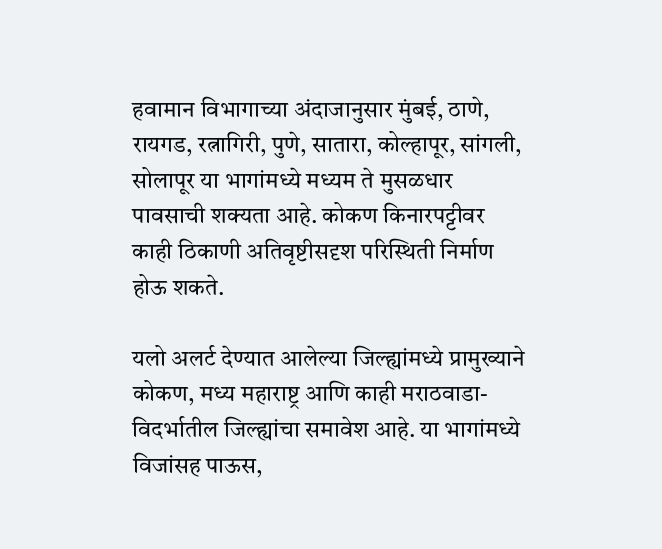हवामान विभागाच्या अंदाजानुसार मुंबई, ठाणे, रायगड, रत्नागिरी, पुणे, सातारा, कोल्हापूर, सांगली, सोलापूर या भागांमध्ये मध्यम ते मुसळधार पावसाची शक्यता आहे. कोकण किनारपट्टीवर काही ठिकाणी अतिवृष्टीसदृश परिस्थिती निर्माण होऊ शकते.

यलो अलर्ट देण्यात आलेल्या जिल्ह्यांमध्ये प्रामुख्याने कोकण, मध्य महाराष्ट्र आणि काही मराठवाडा-विदर्भातील जिल्ह्यांचा समावेश आहे. या भागांमध्ये विजांसह पाऊस,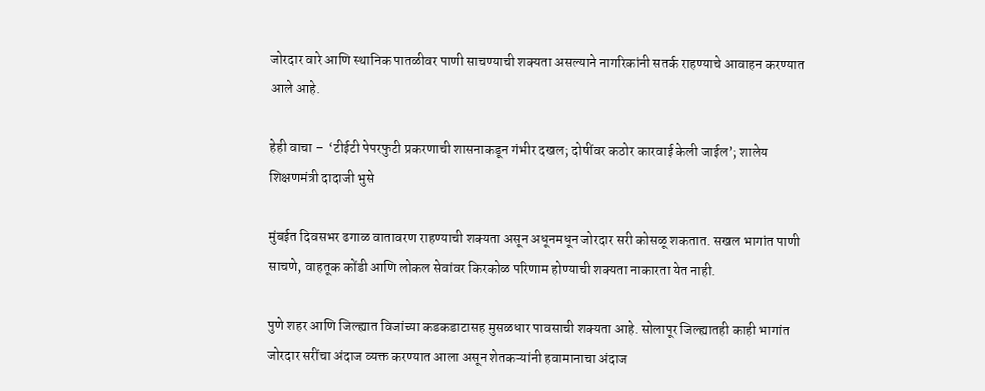जोरदार वारे आणि स्थानिक पातळीवर पाणी साचण्याची शक्यता असल्याने नागरिकांनी सतर्क राहण्याचे आवाहन करण्यात आले आहे.

हेही वाचा –  ‘टीईटी पेपरफुटी प्रकरणाची शासनाकडून गंभीर दखल; दोषींवर कठोर कारवाई केली जाईल’; शालेय शिक्षणमंत्री दादाजी भुसे

मुंबईत दिवसभर ढगाळ वातावरण राहण्याची शक्यता असून अधूनमधून जोरदार सरी कोसळू शकतात. सखल भागांत पाणी साचणे, वाहतूक कोंडी आणि लोकल सेवांवर किरकोळ परिणाम होण्याची शक्यता नाकारता येत नाही.

पुणे शहर आणि जिल्ह्यात विजांच्या कडकडाटासह मुसळधार पावसाची शक्यता आहे. सोलापूर जिल्ह्यातही काही भागांत जोरदार सरींचा अंदाज व्यक्त करण्यात आला असून शेतकऱ्यांनी हवामानाचा अंदाज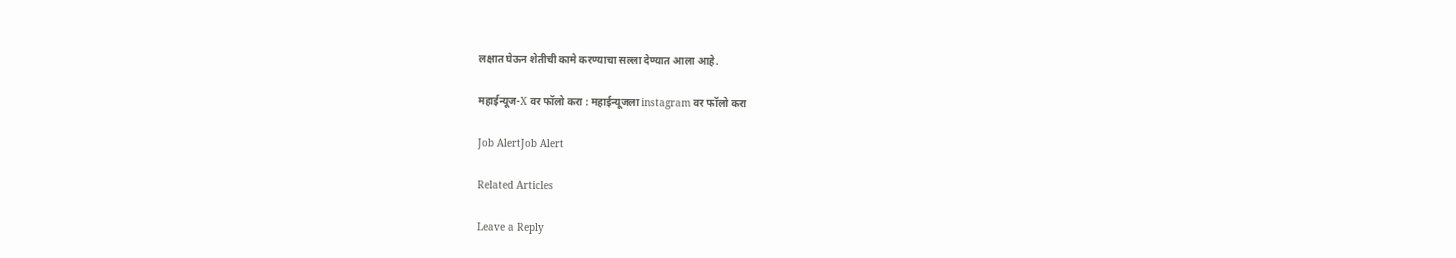लक्षात घेऊन शेतीची कामे करण्याचा सल्ला देण्यात आला आहे.

महाईन्यूज-X वर फॉलो करा : महाईन्यूजला instagram वर फॉलो करा

Job AlertJob Alert

Related Articles

Leave a Reply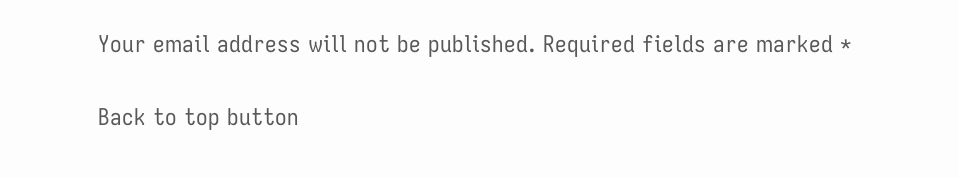Your email address will not be published. Required fields are marked *

Back to top button